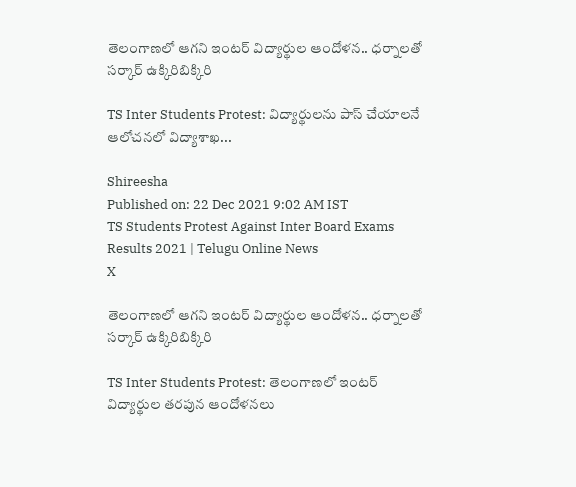తెలంగాణలో ఆగని ఇంటర్‌ విద్యార్థుల ఆందోళన.. ధర్నాలతో సర్కార్‌ ఉక్కిరిబిక్కిరి

TS Inter Students Protest: విద్యార్థులను పాస్‌ చేయాలనే ఆలోచనలో విద్యాశాఖ...

Shireesha
Published on: 22 Dec 2021 9:02 AM IST
TS Students Protest Against Inter Board Exams Results 2021 | Telugu Online News
X

తెలంగాణలో ఆగని ఇంటర్‌ విద్యార్థుల ఆందోళన.. ధర్నాలతో సర్కార్‌ ఉక్కిరిబిక్కిరి

TS Inter Students Protest: తెలంగాణలో ఇంటర్‌ విద్యార్థుల తరపున ఆందోళనలు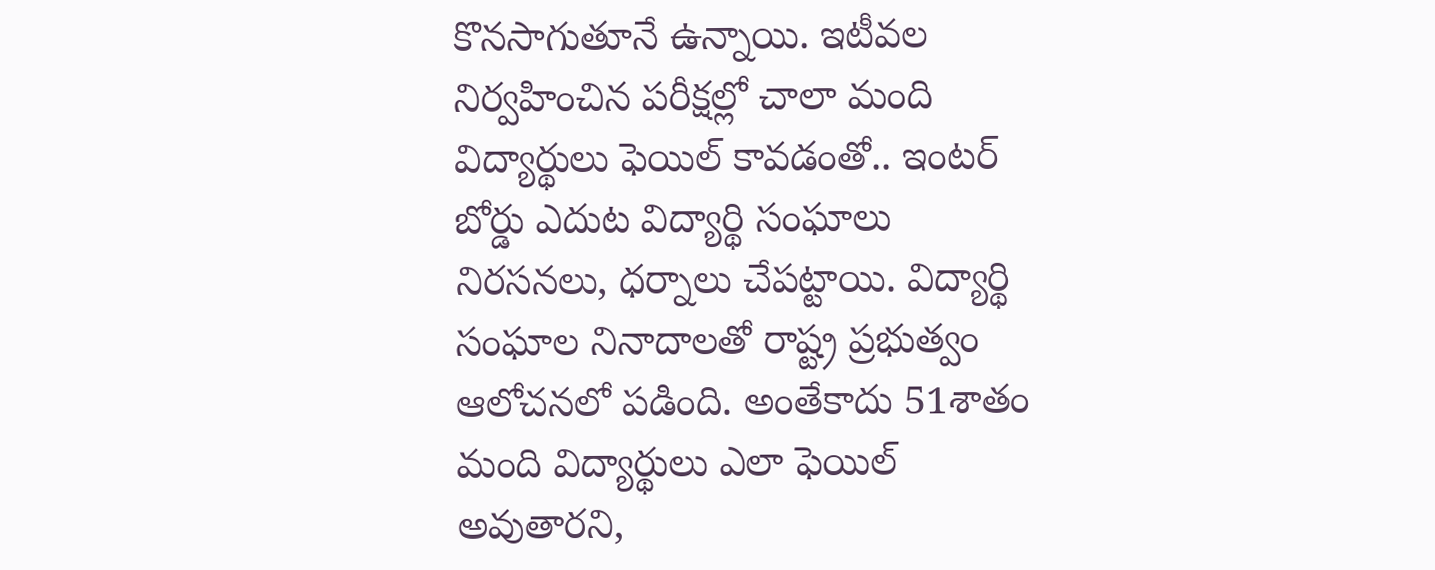కొనసాగుతూనే ఉన్నాయి. ఇటీవల నిర్వహించిన పరీక్షల్లో చాలా మంది విద్యార్థులు ఫెయిల్‌ కావడంతో.. ఇంటర్‌ బోర్డు ఎదుట విద్యార్థి సంఘాలు నిరసనలు, ధర్నాలు చేపట్టాయి. విద్యార్థి సంఘాల నినాదాలతో రాష్ట్ర ప్రభుత్వం ఆలోచనలో పడింది. అంతేకాదు 51శాతం మంది విద్యార్థులు ఎలా ఫెయిల్‌ అవుతారని,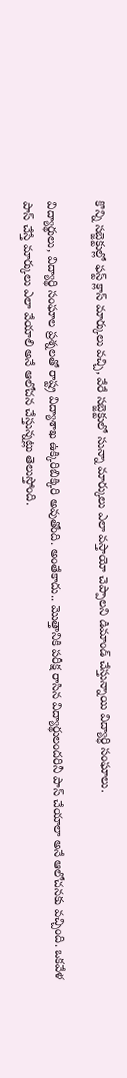కొన్ని సబ్జెక్టుల్లో ఫస్ట్‌ క్లాస్‌ మార్కులు వచ్చి, వేరే సబ్జెక్టులో సున్నా మార్కులు ఎలా వస్తాయో చెప్పాలని డిమాండ్ చేస్తున్నాయి విద్యార్ధి సంఘాలు.

విద్యార్థులు, విద్యార్థి సంఘాల ప్రశ్నలతో రాష్ట్ర విద్యాశాఖ ఉక్కిరిబిక్కిరి అవుతోంది. అంతేకాదు.. మొత్తానికి పరీక్ష రాసిన విద్యార్థులందరినీ పాస్‌ చేయాలా అనే ఆలోచనకు వచ్చింది. ఒకవేళ పాస్‌ చేస్తే మార్కులు ఎలా వేయాలి అనే ఆలోచన చేస్తున్నట్లు తెలుస్తోంది.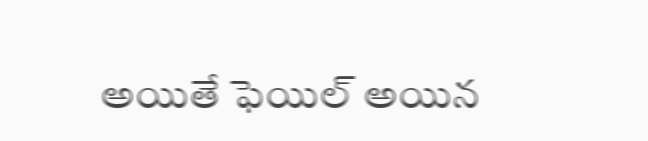అయితే ఫెయిల్‌ అయిన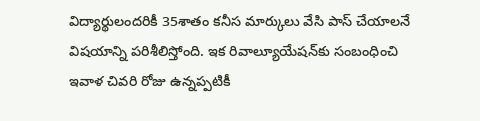విద్యార్థులందరికీ 35శాతం కనీస మార్కులు వేసి పాస్‌ చేయాలనే విషయాన్ని పరిశీలిస్తోంది. ఇక రివాల్యూయేషన్‌కు సంబంధించి ఇవాళ చివరి రోజు ఉన్నప్పటికీ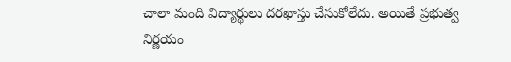చాలా మంది విద్యార్థులు దరఖాస్తు చేసుకోలేదు. అయితే ప్రభుత్వ నిర్ణయం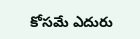కోసమే ఎదురు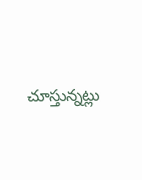చూస్తున్నట్లు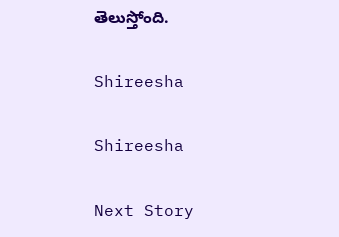తెలుస్తోంది.

Shireesha

Shireesha

Next Story